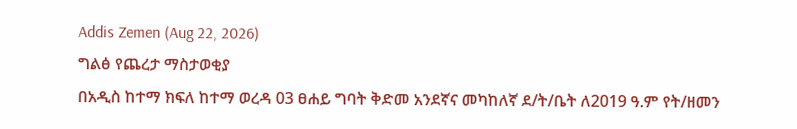Addis Zemen (Aug 22, 2026)
ግልፅ የጨረታ ማስታወቂያ
በአዲስ ከተማ ክፍለ ከተማ ወረዳ 03 ፀሐይ ግባት ቅድመ አንደኛና መካከለኛ ደ/ት/ቤት ለ2019 ዓ.ም የት/ዘመን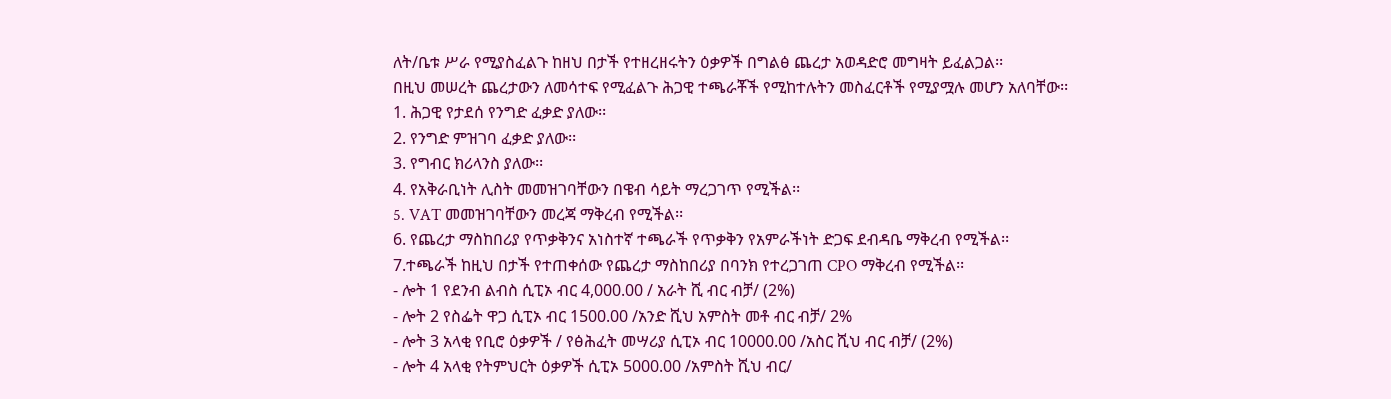ለት/ቤቱ ሥራ የሚያስፈልጉ ከዘህ በታች የተዘረዘሩትን ዕቃዎች በግልፅ ጨረታ አወዳድሮ መግዛት ይፈልጋል፡፡
በዚህ መሠረት ጨረታውን ለመሳተፍ የሚፈልጉ ሕጋዊ ተጫራቾች የሚከተሉትን መስፈርቶች የሚያሟሉ መሆን አለባቸው፡፡
1. ሕጋዊ የታደሰ የንግድ ፈቃድ ያለው፡፡
2. የንግድ ምዝገባ ፈቃድ ያለው፡፡
3. የግብር ክሪላንስ ያለው፡፡
4. የአቅራቢነት ሊስት መመዝገባቸውን በዌብ ሳይት ማረጋገጥ የሚችል፡፡
5. VAT መመዝገባቸውን መረጃ ማቅረብ የሚችል፡፡
6. የጨረታ ማስከበሪያ የጥቃቅንና አነስተኛ ተጫራች የጥቃቅን የአምራችነት ድጋፍ ደብዳቤ ማቅረብ የሚችል፡፡
7.ተጫራች ከዚህ በታች የተጠቀሰው የጨረታ ማስከበሪያ በባንክ የተረጋገጠ CPO ማቅረብ የሚችል፡፡
- ሎት 1 የደንብ ልብስ ሲፒኦ ብር 4,000.00 / አራት ሺ ብር ብቻ/ (2%)
- ሎት 2 የስፌት ዋጋ ሲፒኦ ብር 1500.00 /አንድ ሺህ አምስት መቶ ብር ብቻ/ 2%
- ሎት 3 አላቂ የቢሮ ዕቃዎች / የፅሕፈት መሣሪያ ሲፒኦ ብር 10000.00 /አስር ሺህ ብር ብቻ/ (2%)
- ሎት 4 አላቂ የትምህርት ዕቃዎች ሲፒኦ 5000.00 /አምስት ሺህ ብር/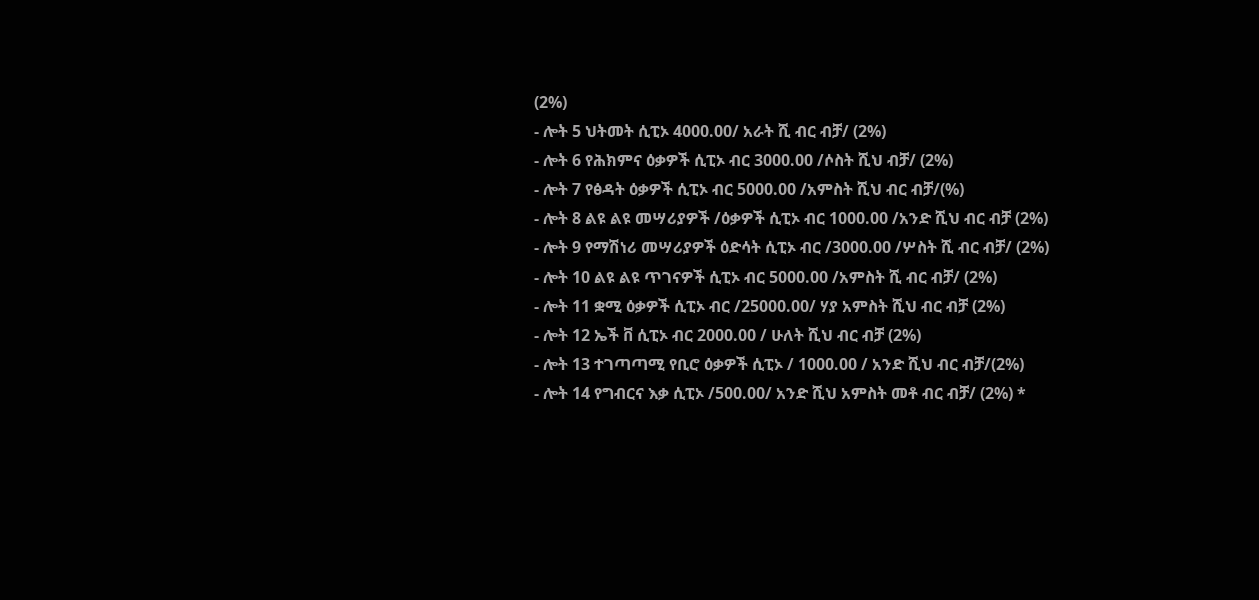(2%)
- ሎት 5 ህትመት ሲፒኦ 4000.00/ አራት ሺ ብር ብቻ/ (2%)
- ሎት 6 የሕክምና ዕቃዎች ሲፒኦ ብር 3000.00 /ሶስት ሺህ ብቻ/ (2%)
- ሎት 7 የፅዳት ዕቃዎች ሲፒኦ ብር 5000.00 /አምስት ሺህ ብር ብቻ/(%)
- ሎት 8 ልዩ ልዩ መሣሪያዎች /ዕቃዎች ሲፒኦ ብር 1000.00 /አንድ ሺህ ብር ብቻ (2%)
- ሎት 9 የማሽነሪ መሣሪያዎች ዕድሳት ሲፒኦ ብር /3000.00 /ሦስት ሺ ብር ብቻ/ (2%)
- ሎት 10 ልዩ ልዩ ጥገናዎች ሲፒኦ ብር 5000.00 /አምስት ሺ ብር ብቻ/ (2%)
- ሎት 11 ቋሚ ዕቃዎች ሲፒኦ ብር /25000.00/ ሃያ አምስት ሺህ ብር ብቻ (2%)
- ሎት 12 ኤች ቨ ሲፒኦ ብር 2000.00 / ሁለት ሺህ ብር ብቻ (2%)
- ሎት 13 ተገጣጣሚ የቢሮ ዕቃዎች ሲፒኦ / 1000.00 / አንድ ሺህ ብር ብቻ/(2%)
- ሎት 14 የግብርና እቃ ሲፒኦ /500.00/ አንድ ሺህ አምስት መቶ ብር ብቻ/ (2%) *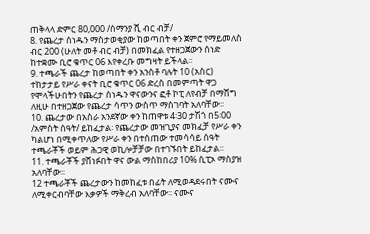ጠቅላላ ድምር 80,000 /ሰማንያ ሺ ብር ብቻ/
8. የጨረታ ሰነዱን ማስታወቂያው ከወጣበት ቀን ጀምሮ የማይመለስ ብር 200 (ሁለት መቶ ብር ብቻ) በመክፈል የተዘጋጀውን ሰነድ ከተቋሙ ቢሮ ቁጥር 06 እየቀረቡ መግዛት ይችላል፡፡
9. ተጫራች ጨረታ ከወጣበት ቀን አንስቶ ባሉት 10 (አስር) ተከታታይ የሥራ ቀናት ቢሮ ቁጥር 06 ድረስ በመምጣት ዋጋ የሞላችሁበትን የጨረታ ሰነዱን ዋናውንና ፎቶ ኮፒ ለየብቻ በማሸግ ለዚሁ በተዘጋጀው የጨረታ ሳጥን ውስጥ ማስገባት አለባቸው፡፡
10. ጨረታው በአስራ አንደኛው ቀን ከጠዋቱ 4፡30 ታሽጎ በ5፡00 /አምስት ሰዓት/ ይከፈታል፡ የጨረታው መዝጊያና መክፈቻ የሥራ ቀን ካልሆነ በሚቀጥለው የሥራ ቀን በተሰጠው ተመሳሳይ ሰዓት ተጫራቾች ወይም ሕጋዊ ወኪሎቻቻው በተገኙበት ይከፈታል፡፡
11. ተጫራቾች ያሸነፉበት ዋና ውል ማስከበሪያ 10% ሲፒኦ ማስያዝ አለባቸው፡፡
12 ተጫራቾች ጨረታውን ከመከፈቱ በፊት ለሚወዳደሩበት ናሙና ለሚቀርብባቸው እቃዎች ማቅረብ አለባቸው፡፡ ናሙና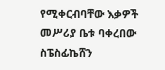የሚቀርብባቸው እቃዎች መሥሪያ ቤቱ ባቀረበው ስፔስፊኬሸን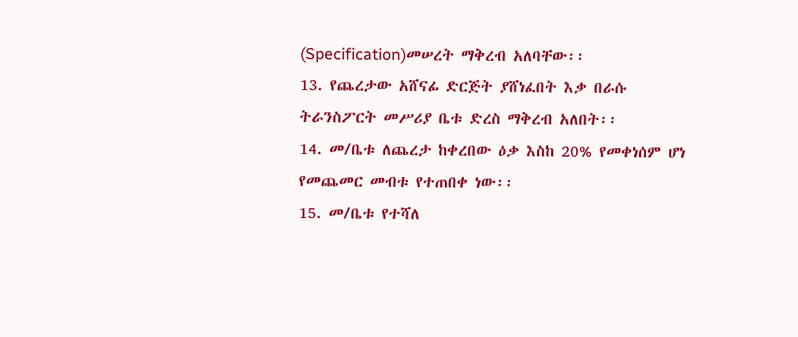(Specification)መሠረት ማቅረብ አለባቸው፡፡
13. የጨረታው አሸናፊ ድርጅት ያሸነፈበት እቃ በራሱ ትራንስፖርት መሥሪያ ቤቱ ድረስ ማቅረብ አለበት፡፡
14. መ/ቤቱ ለጨረታ ከቀረበው ዕቃ እስከ 20% የመቀነሰም ሆነ የመጨመር መብቱ የተጠበቀ ነው፡፡
15. መ/ቤቱ የተሻለ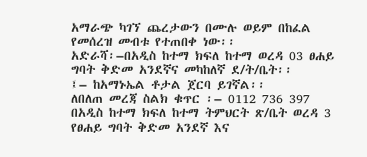አማራጭ ካገኘ ጨረታውን በሙሉ ወይም በከፈል የመሰረዝ መብቱ የተጠበቀ ነው፡፡
አድራሻ፡–በአዲስ ከተማ ክፍለ ከተማ ወረዳ 03 ፀሐይ ግባት ቅድመ አንደኛና መካከለኛ ደ/ት/ቤት፡፡
፤– ከአማኑኤል ቶታል ጀርባ ይገኛል፡፡
ለበለጠ መረጃ ስልክ ቁጥር ፡– 0112 736 397
በአዲስ ከተማ ክፍለ ከተማ ትምህርት ጽ/ቤት ወረዳ 3 የፀሐይ ግባት ቅድመ አንደኛ እና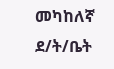መካከለኛ ደ/ት/ቤት